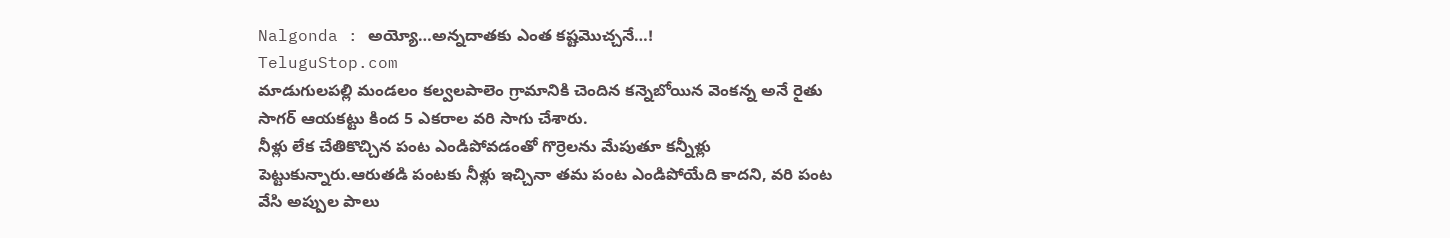Nalgonda : అయ్యో…అన్నదాతకు ఎంత కష్టమొచ్చనే…!
TeluguStop.com
మాడుగులపల్లి మండలం కల్వలపాలెం గ్రామానికి చెందిన కన్నెబోయిన వెంకన్న అనే రైతు సాగర్ ఆయకట్టు కింద 5 ఎకరాల వరి సాగు చేశారు.
నీళ్లు లేక చేతికొచ్చిన పంట ఎండిపోవడంతో గొర్రెలను మేపుతూ కన్నీళ్లు పెట్టుకున్నారు.ఆరుతడి పంటకు నీళ్లు ఇచ్చినా తమ పంట ఎండిపోయేది కాదని, వరి పంట వేసి అప్పుల పాలు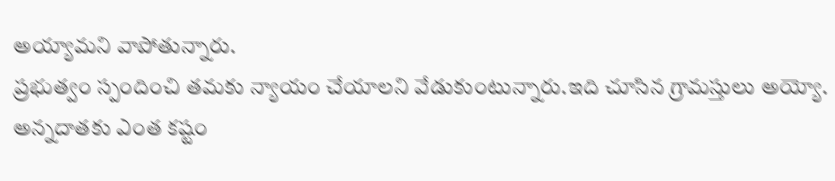అయ్యామని వాపోతున్నారు.
ప్రభుత్వం స్పందించి తమకు న్యాయం చేయాలని వేడుకుంటున్నారు.ఇది చూసిన గ్రామస్తులు అయ్యో.
అన్నదాతకు ఎంత కష్టం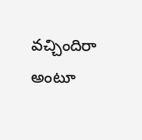వచ్చిందిరా అంటూ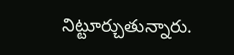నిట్టూర్చుతున్నారు.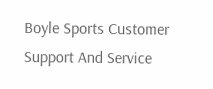Boyle Sports Customer Support And Service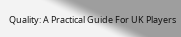Quality: A Practical Guide For UK Players